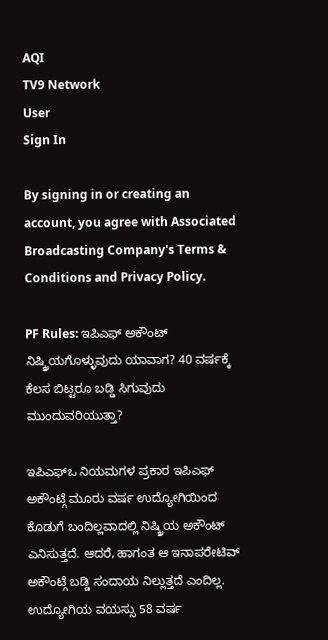AQI
TV9 Network
User
Sign In

By signing in or creating an account, you agree with Associated Broadcasting Company's Terms & Conditions and Privacy Policy.

PF Rules: ಇಪಿಎಫ್ ಅಕೌಂಟ್ ನಿಷ್ಕ್ರಿಯಗೊಳ್ಳುವುದು ಯಾವಾಗ? 40 ವರ್ಷಕ್ಕೆ ಕೆಲಸ ಬಿಟ್ಟರೂ ಬಡ್ಡಿ ಸಿಗುವುದು ಮುಂದುವರಿಯುತ್ತಾ?

ಇಪಿಎಫ್ಒ ನಿಯಮಗಳ ಪ್ರಕಾರ ಇಪಿಎಫ್ ಅಕೌಂಟ್ಗೆ ಮೂರು ವರ್ಷ ಉದ್ಯೋಗಿಯಿಂದ ಕೊಡುಗೆ ಬಂದಿಲ್ಲವಾದಲ್ಲಿ ನಿಷ್ಕ್ರಿಯ ಅಕೌಂಟ್ ಎನಿಸುತ್ತದೆ. ಆದರೆ, ಹಾಗಂತ ಆ ಇನಾಪರೇಟಿವ್ ಅಕೌಂಟ್ಗೆ ಬಡ್ಡಿ ಸಂದಾಯ ನಿಲ್ಲುತ್ತದೆ ಎಂದಿಲ್ಲ. ಉದ್ಯೋಗಿಯ ವಯಸ್ಸು 58 ವರ್ಷ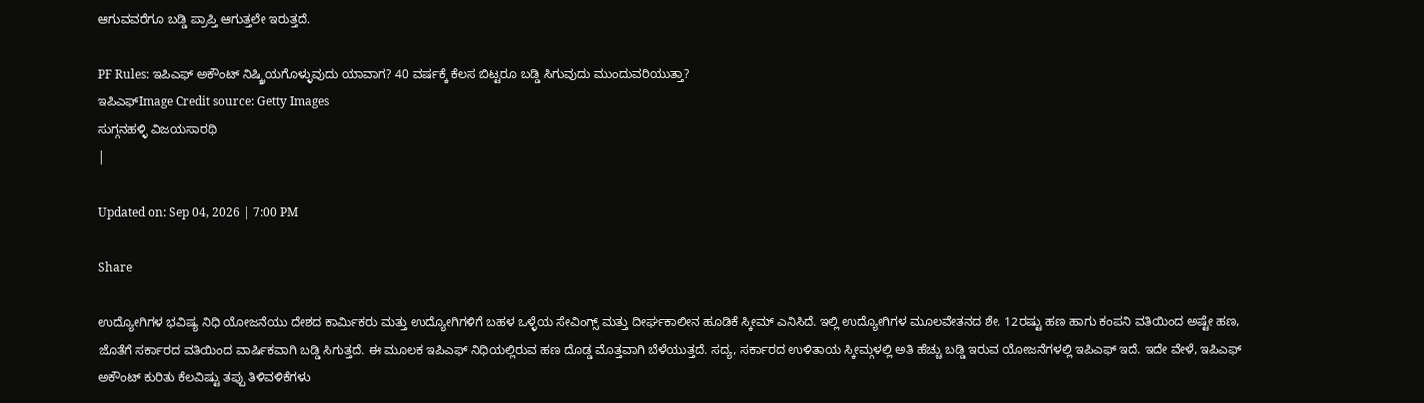ಆಗುವವರೆಗೂ ಬಡ್ಡಿ ಪ್ರಾಪ್ತಿ ಆಗುತ್ತಲೇ ಇರುತ್ತದೆ.

PF Rules: ಇಪಿಎಫ್ ಅಕೌಂಟ್ ನಿಷ್ಕ್ರಿಯಗೊಳ್ಳುವುದು ಯಾವಾಗ? 40 ವರ್ಷಕ್ಕೆ ಕೆಲಸ ಬಿಟ್ಟರೂ ಬಡ್ಡಿ ಸಿಗುವುದು ಮುಂದುವರಿಯುತ್ತಾ?
ಇಪಿಎಫ್Image Credit source: Getty Images
ಸುಗ್ಗನಹಳ್ಳಿ ವಿಜಯಸಾರಥಿ
|

Updated on: Sep 04, 2026 | 7:00 PM

Share

ಉದ್ಯೋಗಿಗಳ ಭವಿಷ್ಯ ನಿಧಿ ಯೋಜನೆಯು ದೇಶದ ಕಾರ್ಮಿಕರು ಮತ್ತು ಉದ್ಯೋಗಿಗಳಿಗೆ ಬಹಳ ಒಳ್ಳೆಯ ಸೇವಿಂಗ್ಸ್ ಮತ್ತು ದೀರ್ಘಕಾಲೀನ ಹೂಡಿಕೆ ಸ್ಕೀಮ್ ಎನಿಸಿದೆ. ಇಲ್ಲಿ ಉದ್ಯೋಗಿಗಳ ಮೂಲವೇತನದ ಶೇ. 12ರಷ್ಟು ಹಣ ಹಾಗು ಕಂಪನಿ ವತಿಯಿಂದ ಅಷ್ಟೇ ಹಣ, ಜೊತೆಗೆ ಸರ್ಕಾರದ ವತಿಯಿಂದ ವಾರ್ಷಿಕವಾಗಿ ಬಡ್ಡಿ ಸಿಗುತ್ತದೆ. ಈ ಮೂಲಕ ಇಪಿಎಫ್ ನಿಧಿಯಲ್ಲಿರುವ ಹಣ ದೊಡ್ಡ ಮೊತ್ತವಾಗಿ ಬೆಳೆಯುತ್ತದೆ. ಸದ್ಯ, ಸರ್ಕಾರದ ಉಳಿತಾಯ ಸ್ಕೀಮ್ಗಳಲ್ಲಿ ಅತಿ ಹೆಚ್ಚು ಬಡ್ಡಿ ಇರುವ ಯೋಜನೆಗಳಲ್ಲಿ ಇಪಿಎಫ್ ಇದೆ. ಇದೇ ವೇಳೆ, ಇಪಿಎಫ್ ಅಕೌಂಟ್ ಕುರಿತು ಕೆಲವಿಷ್ಟು ತಪ್ಪು ತಿಳಿವಳಿಕೆಗಳು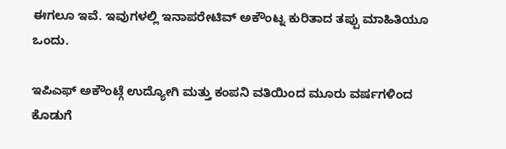ಈಗಲೂ ಇವೆ. ಇವುಗಳಲ್ಲಿ ಇನಾಪರೇಟಿವ್ ಅಕೌಂಟ್ನ ಕುರಿತಾದ ತಪ್ಪು ಮಾಹಿತಿಯೂ ಒಂದು.

ಇಪಿಎಫ್ ಅಕೌಂಟ್ಗೆ ಉದ್ಯೋಗಿ ಮತ್ತು ಕಂಪನಿ ವತಿಯಿಂದ ಮೂರು ವರ್ಷಗಳಿಂದ ಕೊಡುಗೆ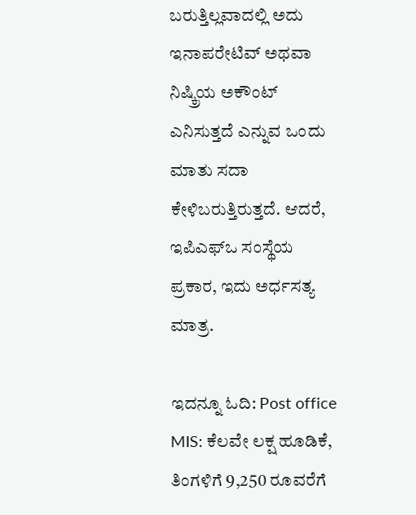ಬರುತ್ತಿಲ್ಲವಾದಲ್ಲಿ ಅದು ಇನಾಪರೇಟಿವ್ ಅಥವಾ ನಿಷ್ಕ್ರಿಯ ಅಕೌಂಟ್ ಎನಿಸುತ್ತದೆ ಎನ್ನುವ ಒಂದು ಮಾತು ಸದಾ ಕೇಳಿಬರುತ್ತಿರುತ್ತದೆ. ಆದರೆ, ಇಪಿಎಫ್ಒ ಸಂಸ್ಥೆಯ ಪ್ರಕಾರ, ಇದು ಅರ್ಧಸತ್ಯ ಮಾತ್ರ.

ಇದನ್ನೂ ಓದಿ: Post office MIS: ಕೆಲವೇ ಲಕ್ಷ ಹೂಡಿಕೆ, ತಿಂಗಳಿಗೆ 9,250 ರೂವರೆಗೆ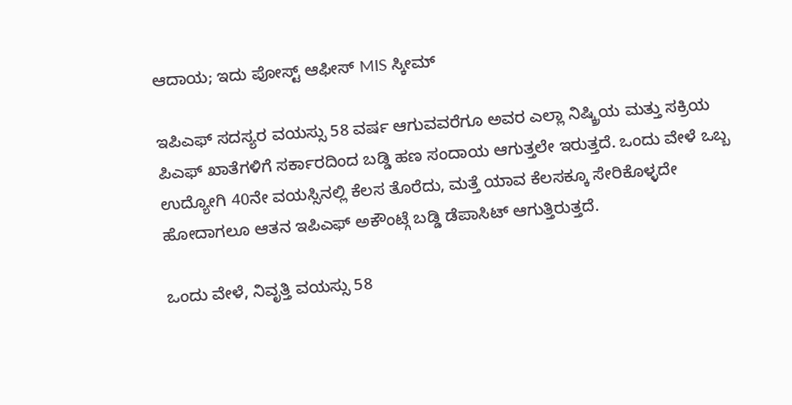ಆದಾಯ; ಇದು ಪೋಸ್ಟ್ ಆಫೀಸ್ MIS ಸ್ಕೀಮ್

ಇಪಿಎಫ್ ಸದಸ್ಯರ ವಯಸ್ಸು 58 ವರ್ಷ ಆಗುವವರೆಗೂ ಅವರ ಎಲ್ಲಾ ನಿಷ್ಕ್ರಿಯ ಮತ್ತು ಸಕ್ರಿಯ ಪಿಎಫ್ ಖಾತೆಗಳಿಗೆ ಸರ್ಕಾರದಿಂದ ಬಡ್ಡಿ ಹಣ ಸಂದಾಯ ಆಗುತ್ತಲೇ ಇರುತ್ತದೆ. ಒಂದು ವೇಳೆ ಒಬ್ಬ ಉದ್ಯೋಗಿ 40ನೇ ವಯಸ್ಸಿನಲ್ಲಿ ಕೆಲಸ ತೊರೆದು, ಮತ್ತೆ ಯಾವ ಕೆಲಸಕ್ಕೂ ಸೇರಿಕೊಳ್ಳದೇ ಹೋದಾಗಲೂ ಆತನ ಇಪಿಎಫ್ ಅಕೌಂಟ್ಗೆ ಬಡ್ಡಿ ಡೆಪಾಸಿಟ್ ಆಗುತ್ತಿರುತ್ತದೆ.

ಒಂದು ವೇಳೆ, ನಿವೃತ್ತಿ ವಯಸ್ಸು 58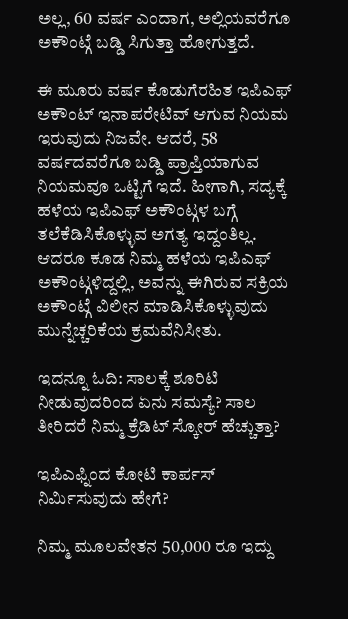ಅಲ್ಲ, 60 ವರ್ಷ ಎಂದಾಗ, ಅಲ್ಲಿಯವರೆಗೂ ಅಕೌಂಟ್ಗೆ ಬಡ್ಡಿ ಸಿಗುತ್ತಾ ಹೋಗುತ್ತದೆ.

ಈ ಮೂರು ವರ್ಷ ಕೊಡುಗೆರಹಿತ ಇಪಿಎಫ್ ಅಕೌಂಟ್ ಇನಾಪರೇಟಿವ್ ಆಗುವ ನಿಯಮ ಇರುವುದು ನಿಜವೇ. ಆದರೆ, 58 ವರ್ಷದವರೆಗೂ ಬಡ್ಡಿ ಪ್ರಾಪ್ತಿಯಾಗುವ ನಿಯಮವೂ ಒಟ್ಟಿಗೆ ಇದೆ. ಹೀಗಾಗಿ, ಸದ್ಯಕ್ಕೆ ಹಳೆಯ ಇಪಿಎಫ್ ಅಕೌಂಟ್ಗಳ ಬಗ್ಗೆ ತಲೆಕೆಡಿಸಿಕೊಳ್ಳುವ ಅಗತ್ಯ ಇದ್ದಂತಿಲ್ಲ. ಆದರೂ ಕೂಡ ನಿಮ್ಮ ಹಳೆಯ ಇಪಿಎಫ್ ಅಕೌಂಟ್ಗಳಿದ್ದಲ್ಲಿ, ಅವನ್ನು ಈಗಿರುವ ಸಕ್ರಿಯ ಅಕೌಂಟ್ಗೆ ವಿಲೀನ ಮಾಡಿಸಿಕೊಳ್ಳುವುದು ಮುನ್ನೆಚ್ಚರಿಕೆಯ ಕ್ರಮವೆನಿಸೀತು.

ಇದನ್ನೂ ಓದಿ: ಸಾಲಕ್ಕೆ ಶೂರಿಟಿ ನೀಡುವುದರಿಂದ ಏನು ಸಮಸ್ಯೆ? ಸಾಲ ತೀರಿದರೆ ನಿಮ್ಮ ಕ್ರೆಡಿಟ್ ಸ್ಕೋರ್ ಹೆಚ್ಚುತ್ತಾ?

ಇಪಿಎಫ್ನಿಂದ ಕೋಟಿ ಕಾರ್ಪಸ್ ನಿರ್ಮಿಸುವುದು ಹೇಗೆ?

ನಿಮ್ಮ ಮೂಲವೇತನ 50,000 ರೂ ಇದ್ದು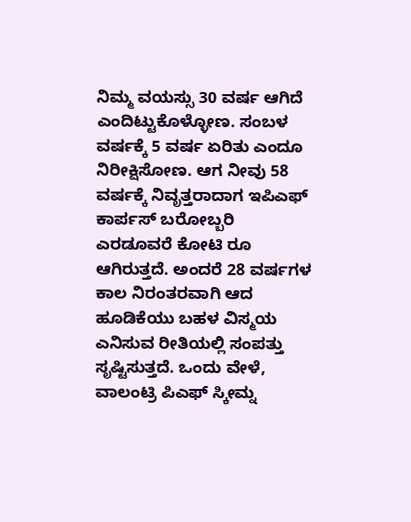ನಿಮ್ಮ ವಯಸ್ಸು 30 ವರ್ಷ ಆಗಿದೆ ಎಂದಿಟ್ಟುಕೊಳ್ಳೋಣ. ಸಂಬಳ ವರ್ಷಕ್ಕೆ 5 ವರ್ಷ ಏರಿತು ಎಂದೂ ನಿರೀಕ್ಷಿಸೋಣ. ಆಗ ನೀವು 58 ವರ್ಷಕ್ಕೆ ನಿವೃತ್ತರಾದಾಗ ಇಪಿಎಫ್ ಕಾರ್ಪಸ್ ಬರೋಬ್ಬರಿ ಎರಡೂವರೆ ಕೋಟಿ ರೂ ಆಗಿರುತ್ತದೆ. ಅಂದರೆ 28 ವರ್ಷಗಳ ಕಾಲ ನಿರಂತರವಾಗಿ ಆದ ಹೂಡಿಕೆಯು ಬಹಳ ವಿಸ್ಮಯ ಎನಿಸುವ ರೀತಿಯಲ್ಲಿ ಸಂಪತ್ತು ಸೃಷ್ಟಿಸುತ್ತದೆ. ಒಂದು ವೇಳೆ, ವಾಲಂಟ್ರಿ ಪಿಎಫ್ ಸ್ಕೀಮ್ನ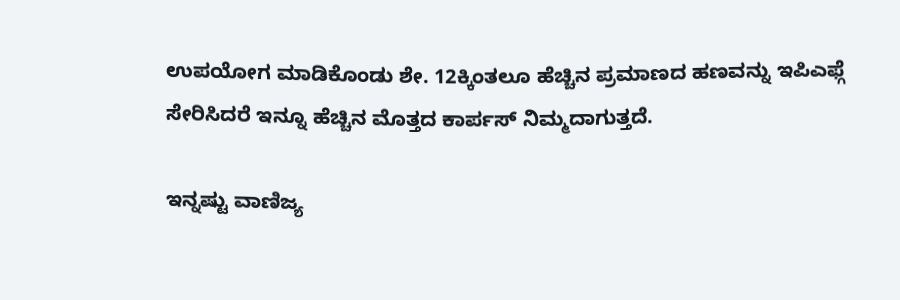ಉಪಯೋಗ ಮಾಡಿಕೊಂಡು ಶೇ. 12ಕ್ಕಿಂತಲೂ ಹೆಚ್ಚಿನ ಪ್ರಮಾಣದ ಹಣವನ್ನು ಇಪಿಎಫ್ಗೆ ಸೇರಿಸಿದರೆ ಇನ್ನೂ ಹೆಚ್ಚಿನ ಮೊತ್ತದ ಕಾರ್ಪಸ್ ನಿಮ್ಮದಾಗುತ್ತದೆ.

ಇನ್ನಷ್ಟು ವಾಣಿಜ್ಯ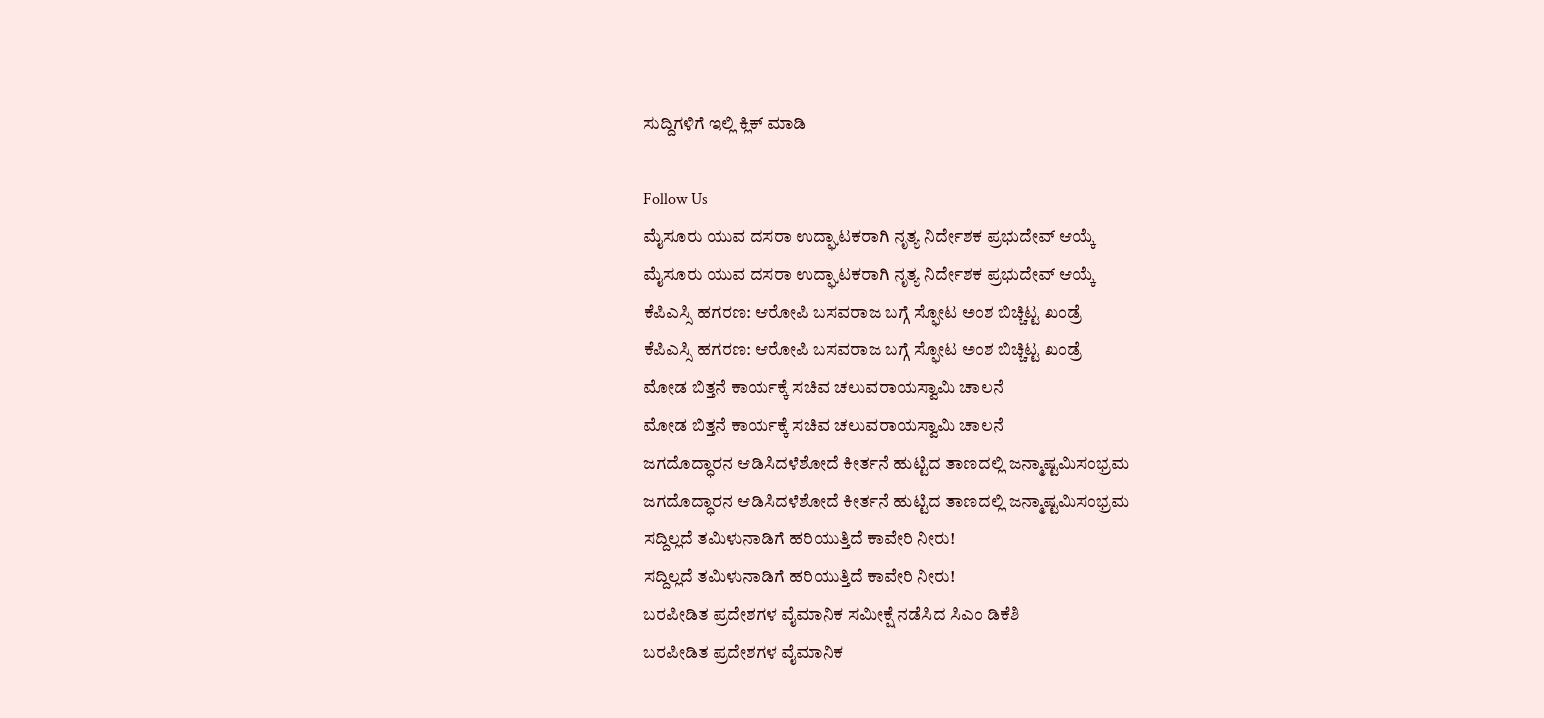ಸುದ್ದಿಗಳಿಗೆ ಇಲ್ಲಿ ಕ್ಲಿಕ್ ಮಾಡಿ

Follow Us
ಮೈಸೂರು ಯುವ ದಸರಾ ಉದ್ಘಾಟಕರಾಗಿ ನೃತ್ಯ ನಿರ್ದೇಶಕ ಪ್ರಭುದೇವ್ ಆಯ್ಕೆ
ಮೈಸೂರು ಯುವ ದಸರಾ ಉದ್ಘಾಟಕರಾಗಿ ನೃತ್ಯ ನಿರ್ದೇಶಕ ಪ್ರಭುದೇವ್ ಆಯ್ಕೆ
ಕೆಪಿಎಸ್ಸಿ ಹಗರಣ: ಆರೋಪಿ ಬಸವರಾಜ ಬಗ್ಗೆ ಸ್ಫೋಟ ಅಂಶ ಬಿಚ್ಚಿಟ್ಟ ಖಂಡ್ರೆ
ಕೆಪಿಎಸ್ಸಿ ಹಗರಣ: ಆರೋಪಿ ಬಸವರಾಜ ಬಗ್ಗೆ ಸ್ಫೋಟ ಅಂಶ ಬಿಚ್ಚಿಟ್ಟ ಖಂಡ್ರೆ
ಮೋಡ ಬಿತ್ತನೆ ಕಾರ್ಯಕ್ಕೆ ಸಚಿವ ಚಲುವರಾಯಸ್ವಾಮಿ ಚಾಲನೆ
ಮೋಡ ಬಿತ್ತನೆ ಕಾರ್ಯಕ್ಕೆ ಸಚಿವ ಚಲುವರಾಯಸ್ವಾಮಿ ಚಾಲನೆ
ಜಗದೊದ್ಧಾರನ ಆಡಿಸಿದಳೆಶೋದೆ ಕೀರ್ತನೆ ಹುಟ್ಟಿದ ತಾಣದಲ್ಲಿ ಜನ್ಮಾಷ್ಟಮಿಸಂಭ್ರಮ
ಜಗದೊದ್ಧಾರನ ಆಡಿಸಿದಳೆಶೋದೆ ಕೀರ್ತನೆ ಹುಟ್ಟಿದ ತಾಣದಲ್ಲಿ ಜನ್ಮಾಷ್ಟಮಿಸಂಭ್ರಮ
ಸದ್ದಿಲ್ಲದೆ ತಮಿಳುನಾಡಿಗೆ ಹರಿಯುತ್ತಿದೆ ಕಾವೇರಿ ನೀರು!
ಸದ್ದಿಲ್ಲದೆ ತಮಿಳುನಾಡಿಗೆ ಹರಿಯುತ್ತಿದೆ ಕಾವೇರಿ ನೀರು!
ಬರಪೀಡಿತ ಪ್ರದೇಶಗಳ ವೈಮಾನಿಕ ಸಮೀಕ್ಷೆ ನಡೆಸಿದ ಸಿಎಂ ಡಿಕೆಶಿ
ಬರಪೀಡಿತ ಪ್ರದೇಶಗಳ ವೈಮಾನಿಕ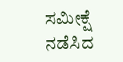ಸಮೀಕ್ಷೆ ನಡೆಸಿದ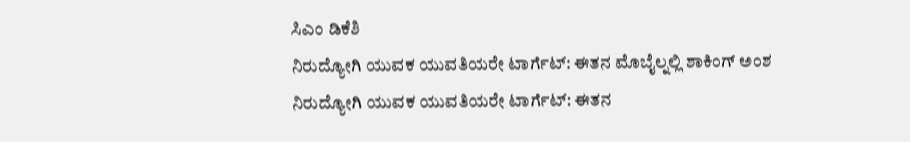ಸಿಎಂ ಡಿಕೆಶಿ
ನಿರುದ್ಯೋಗಿ ಯುವಕ ಯುವತಿಯರೇ ಟಾರ್ಗೆಟ್: ಈತನ ಮೊಬೈಲ್ನಲ್ಲಿ ಶಾಕಿಂಗ್ ಅಂಶ
ನಿರುದ್ಯೋಗಿ ಯುವಕ ಯುವತಿಯರೇ ಟಾರ್ಗೆಟ್: ಈತನ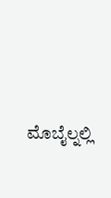ಮೊಬೈಲ್ನಲ್ಲಿ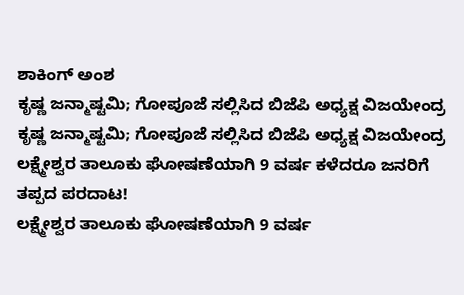ಶಾಕಿಂಗ್ ಅಂಶ
ಕೃಷ್ಣ ಜನ್ಮಾಷ್ಟಮಿ; ಗೋಪೂಜೆ ಸಲ್ಲಿಸಿದ ಬಿಜೆಪಿ ಅಧ್ಯಕ್ಷ ವಿಜಯೇಂದ್ರ
ಕೃಷ್ಣ ಜನ್ಮಾಷ್ಟಮಿ; ಗೋಪೂಜೆ ಸಲ್ಲಿಸಿದ ಬಿಜೆಪಿ ಅಧ್ಯಕ್ಷ ವಿಜಯೇಂದ್ರ
ಲಕ್ಷ್ಮೇಶ್ವರ ತಾಲೂಕು ಘೋಷಣೆಯಾಗಿ 9 ವರ್ಷ ಕಳೆದರೂ ಜನರಿಗೆ ತಪ್ಪದ ಪರದಾಟ!
ಲಕ್ಷ್ಮೇಶ್ವರ ತಾಲೂಕು ಘೋಷಣೆಯಾಗಿ 9 ವರ್ಷ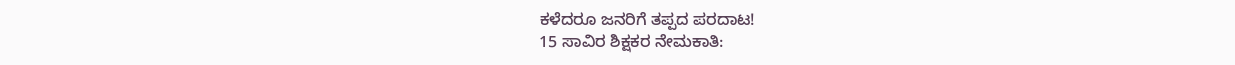ಕಳೆದರೂ ಜನರಿಗೆ ತಪ್ಪದ ಪರದಾಟ!
15 ಸಾವಿರ ಶಿಕ್ಷಕರ ನೇಮಕಾತಿ: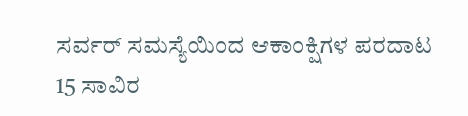ಸರ್ವರ್ ಸಮಸ್ಯೆಯಿಂದ ಆಕಾಂಕ್ಷಿಗಳ ಪರದಾಟ
15 ಸಾವಿರ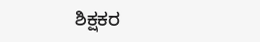ಶಿಕ್ಷಕರ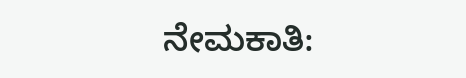ನೇಮಕಾತಿ: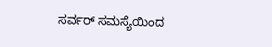ಸರ್ವರ್ ಸಮಸ್ಯೆಯಿಂದ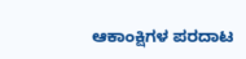ಆಕಾಂಕ್ಷಿಗಳ ಪರದಾಟ